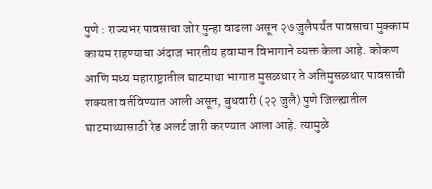पुणे : राज्यभर पावसाचा जोर पुन्हा वाढला असून २७ जुलैपर्यंत पावसाचा मुक्काम कायम राहण्याचा अंदाज भारतीय हवामान विभागाने व्यक्त केला आहे. कोकण आणि मध्य महाराष्ट्रातील घाटमाथा भागात मुसळधार ते अतिमुसळधार पावसाची शक्यता वर्तविण्यात आली असून, बुधवारी (२२ जुलै) पुणे जिल्ह्यातील घाटमाथ्यासाठी रेड अलर्ट जारी करण्यात आला आहे. त्यामुळे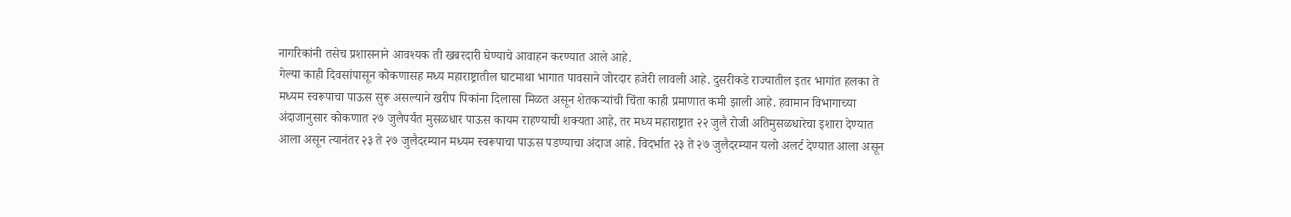नागरिकांनी तसेच प्रशासनाने आवश्यक ती खबरदारी घेण्याचे आवाहन करण्यात आले आहे.
गेल्या काही दिवसांपासून कोकणासह मध्य महाराष्ट्रातील घाटमाथा भागात पावसाने जोरदार हजेरी लावली आहे. दुसरीकडे राज्यातील इतर भागांत हलका ते मध्यम स्वरूपाचा पाऊस सुरू असल्याने खरीप पिकांना दिलासा मिळत असून शेतकऱ्यांची चिंता काही प्रमाणात कमी झाली आहे. हवामान विभागाच्या अंदाजानुसार कोकणात २७ जुलैपर्यंत मुसळधार पाऊस कायम राहण्याची शक्यता आहे, तर मध्य महाराष्ट्रात २२ जुलै रोजी अतिमुसळधारेचा इशारा देण्यात आला असून त्यानंतर २३ ते २७ जुलैदरम्यान मध्यम स्वरूपाचा पाऊस पडण्याचा अंदाज आहे. विदर्भात २३ ते २७ जुलैदरम्यान यलो अलर्ट देण्यात आला असून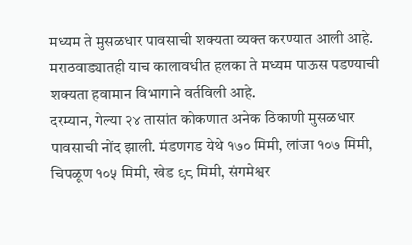मध्यम ते मुसळधार पावसाची शक्यता व्यक्त करण्यात आली आहे. मराठवाड्यातही याच कालावधीत हलका ते मध्यम पाऊस पडण्याची शक्यता हवामान विभागाने वर्तविली आहे.
दरम्यान, गेल्या २४ तासांत कोकणात अनेक ठिकाणी मुसळधार पावसाची नोंद झाली. मंडणगड येथे १७० मिमी, लांजा १०७ मिमी, चिपळूण १०५ मिमी, खेड ९८ मिमी, संगमेश्वर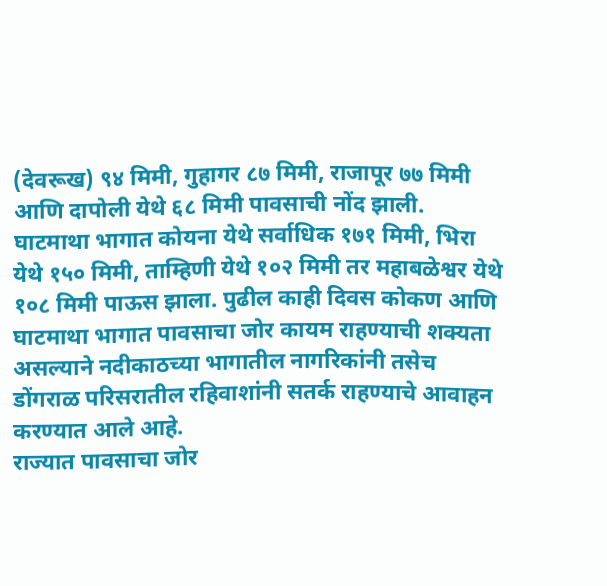(देवरूख) ९४ मिमी, गुहागर ८७ मिमी, राजापूर ७७ मिमी आणि दापोली येथे ६८ मिमी पावसाची नोंद झाली. घाटमाथा भागात कोयना येथे सर्वाधिक १७१ मिमी, भिरा येथे १५० मिमी, ताम्हिणी येथे १०२ मिमी तर महाबळेश्वर येथे १०८ मिमी पाऊस झाला. पुढील काही दिवस कोकण आणि घाटमाथा भागात पावसाचा जोर कायम राहण्याची शक्यता असल्याने नदीकाठच्या भागातील नागरिकांनी तसेच डोंगराळ परिसरातील रहिवाशांनी सतर्क राहण्याचे आवाहन करण्यात आले आहे.
राज्यात पावसाचा जोर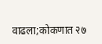वाढला;कोकणात २७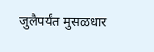जुलैपर्यंत मुसळधार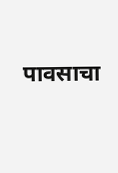पावसाचा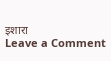इशारा
Leave a Comment